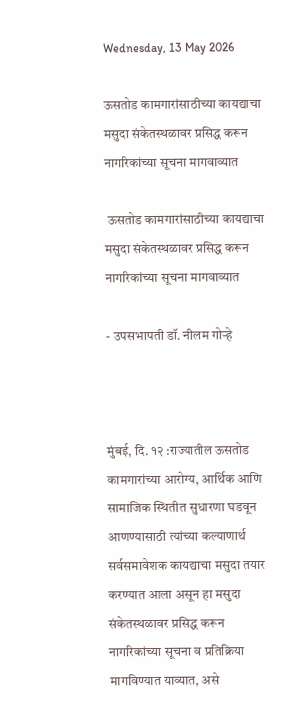Wednesday, 13 May 2026

ऊसतोड कामगारांसाठीच्या कायद्याचा मसुदा संकेतस्थळावर प्रसिद्ध करून नागरिकांच्या सूचना मागवाव्यात

 ऊसतोड कामगारांसाठीच्या कायद्याचा मसुदा संकेतस्थळावर प्रसिद्ध करून नागरिकांच्या सूचना मागवाव्यात

- उपसभापती डॉ. नीलम गोऱ्हे



मुंबई, दि. १२ :राज्यातील ऊसतोड कामगारांच्या आरोग्य, आर्थिक आणि सामाजिक स्थितीत सुधारणा घडवून आणण्यासाठी त्यांच्या कल्याणार्थ सर्वसमावेशक कायद्याचा मसुदा तयार करण्यात आला असून हा मसुदा संकेतस्थळावर प्रसिद्ध करून नागरिकांच्या सूचना व प्रतिक्रिया मागविण्यात याव्यात, असे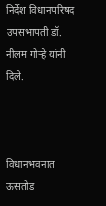निर्देश विधानपरिषद उपसभापती डॉ. नीलम गोऱ्हे यांनी दिले.



विधानभवनात ऊसतोड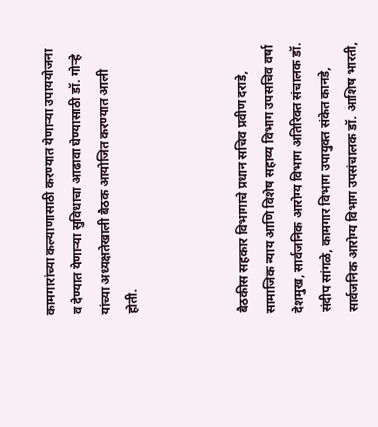कामगारांच्या कल्याणासाठी करण्यात येणाऱ्या उपाययोजना व देण्यात येणाऱ्या सुविधाचा आढावा घेण्यासाठी डॉ. गोऱ्हे यांच्या अध्यक्षतेखाली बैठक आयोजित करण्यात आली होती.



बैठकीस सहकार विभागाचे प्रधान सचिव प्रवीण दराडे, सामाजिक न्याय आणि विशेष सहाय्य विभाग उपसचिव वर्षा देशमुख, सार्वजनिक आरोग्य विभाग अतिरिक्त संचालक डॉ. संदीप सांगळे, कामगार विभाग उपायुक्त संकेत कानडे, सार्वजनिक आरोग्य विभाग उपसंचालक डॉ. आशिष भारती,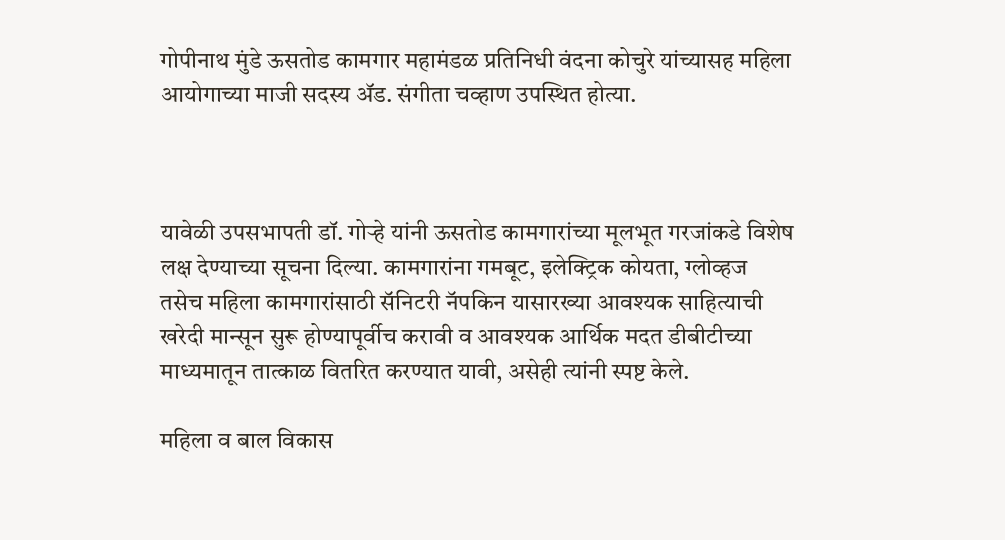गोपीनाथ मुंडे ऊसतोड कामगार महामंडळ प्रतिनिधी वंदना कोचुरे यांच्यासह महिला आयोगाच्या माजी सदस्य ॲड. संगीता चव्हाण उपस्थित होत्या.



यावेळी उपसभापती डॉ. गोऱ्हे यांनी ऊसतोड कामगारांच्या मूलभूत गरजांकडे विशेष लक्ष देण्याच्या सूचना दिल्या. कामगारांना गमबूट, इलेक्ट्रिक कोयता, ग्लोव्हज तसेच महिला कामगारांसाठी सॅनिटरी नॅपकिन यासारख्या आवश्यक साहित्याची खरेदी मान्सून सुरू होण्यापूर्वीच करावी व आवश्यक आर्थिक मदत डीबीटीच्या माध्यमातून तात्काळ वितरित करण्यात यावी, असेही त्यांनी स्पष्ट केले.

महिला व बाल विकास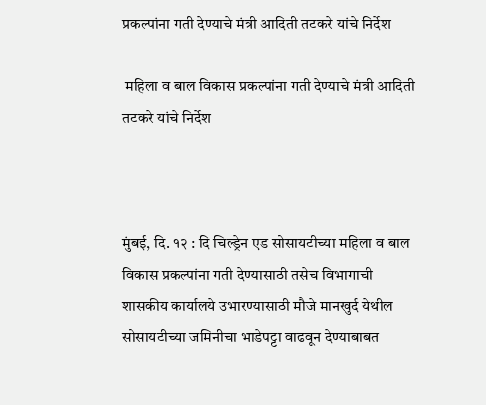प्रकल्पांना गती देण्याचे मंत्री आदिती तटकरे यांचे निर्देश

 महिला व बाल विकास प्रकल्पांना गती देण्याचे मंत्री आदिती तटकरे यांचे निर्देश



मुंबई, दि. १२ : दि चिल्ड्रेन एड सोसायटीच्या महिला व बाल विकास प्रकल्पांना गती देण्यासाठी तसेच विभागाची शासकीय कार्यालये उभारण्यासाठी मौजे मानखुर्द येथील सोसायटीच्या जमिनीचा भाडेपट्टा वाढवून देण्याबाबत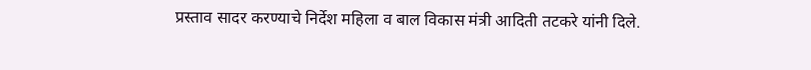प्रस्ताव सादर करण्याचे निर्देश महिला व बाल विकास मंत्री आदिती तटकरे यांनी दिले.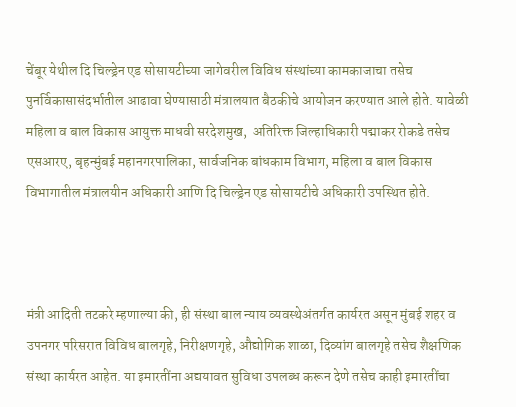चेंबूर येथील दि चिल्ड्रेन एड सोसायटीच्या जागेवरील विविध संस्थांच्या कामकाजाचा तसेच पुनर्विकासासंदर्भातील आढावा घेण्यासाठी मंत्रालयात बैठकीचे आयोजन करण्यात आले होते. यावेळी महिला व बाल विकास आयुक्त माधवी सरदेशमुख,  अतिरिक्त जिल्हाधिकारी पद्माकर रोकडे तसेच एसआरए, बृहन्मुंबई महानगरपालिका, सार्वजनिक बांधकाम विभाग, महिला व बाल विकास विभागातील मंत्रालयीन अधिकारी आणि दि चिल्ड्रेन एड सोसायटीचे अधिकारी उपस्थित होते.



मंत्री आदिती तटकरे म्हणाल्या की, ही संस्था बाल न्याय व्यवस्थेअंतर्गत कार्यरत असून मुंबई शहर व उपनगर परिसरात विविध बालगृहे, निरीक्षणगृहे, औद्योगिक शाळा, दिव्यांग बालगृहे तसेच शैक्षणिक संस्था कार्यरत आहेत. या इमारतींना अद्ययावत सुविधा उपलब्ध करून देणे तसेच काही इमारतींचा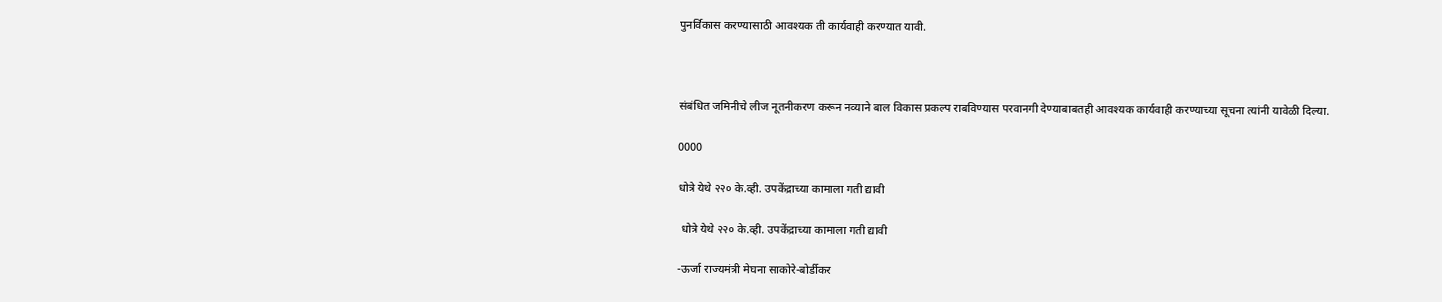पुनर्विकास करण्यासाठी आवश्यक ती कार्यवाही करण्यात यावी.



संबंधित जमिनीचे लीज नूतनीकरण करून नव्याने बाल विकास प्रकल्प राबविण्यास परवानगी देण्याबाबतही आवश्यक कार्यवाही करण्याच्या सूचना त्यांनी यावेळी दिल्या.

0000

धोत्रे येथे २२० के.व्ही. उपकेंद्राच्या कामाला गती द्यावी

 धोत्रे येथे २२० के.व्ही. उपकेंद्राच्या कामाला गती द्यावी

-ऊर्जा राज्यमंत्री मेघना साकोरे-बोर्डीकर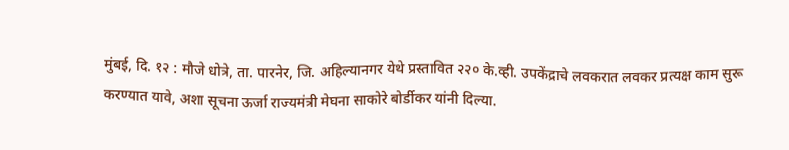मुंबई, दि. १२ : मौजे धोत्रे, ता. पारनेर, जि. अहिल्यानगर येथे प्रस्तावित २२० के.व्ही. उपकेंद्राचे लवकरात लवकर प्रत्यक्ष काम सुरू करण्यात यावे, अशा सूचना ऊर्जा राज्यमंत्री मेघना साकोरे बोर्डीकर यांनी दिल्या.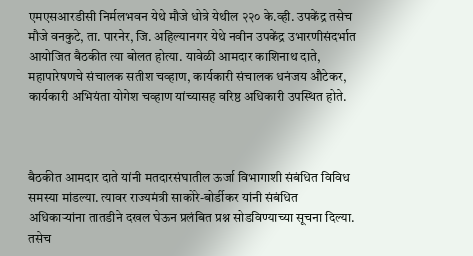एमएसआरडीसी निर्मलभवन येथे मौजे धोत्रे येथील २२० के.व्ही. उपकेंद्र तसेच मौजे वनकुटे, ता. पारनेर, जि. अहिल्यानगर येथे नवीन उपकेंद्र उभारणीसंदर्भात आयोजित बैठकीत त्या बोलत होत्या. यावेळी आमदार काशिनाथ दाते, महापारेषणचे संचालक सतीश चव्हाण, कार्यकारी संचालक धनंजय औटेकर, कार्यकारी अभियंता योगेश चव्हाण यांच्यासह वरिष्ठ अधिकारी उपस्थित होते.



बैठकीत आमदार दाते यांनी मतदारसंघातील ऊर्जा विभागाशी संबंधित विविध समस्या मांडल्या. त्यावर राज्यमंत्री साकोरे-बोर्डीकर यांनी संबंधित अधिकाऱ्यांना तातडीने दखल घेऊन प्रलंबित प्रश्न सोडविण्याच्या सूचना दिल्या. तसेच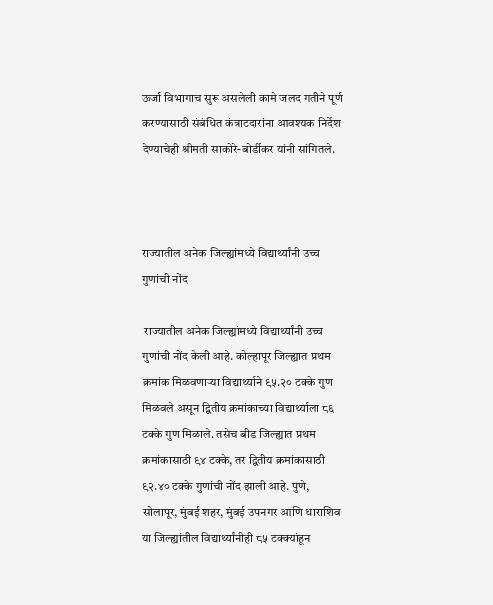ऊर्जा विभागाच सुरू असलेली कामे जलद गतीने पूर्ण करण्यासाठी संबंधित कंत्राटदारांना आवश्यक निर्देश देण्याचेही श्रीमती साकोरे-बोर्डीकर यांनी सांगितले.



राज्यातील अनेक जिल्ह्यांमध्ये विद्यार्थ्यांनी उच्च गुणांची नोंद

 राज्यातील अनेक जिल्ह्यांमध्ये विद्यार्थ्यांनी उच्च गुणांची नोंद केली आहे. कोल्हापूर जिल्ह्यात प्रथम क्रमांक मिळवणाऱ्या विद्यार्थ्याने ९५.२० टक्के गुण मिळवले असून द्वितीय क्रमांकाच्या विद्यार्थ्याला ८६ टक्के गुण मिळाले. तसेच बीड जिल्ह्यात प्रथम क्रमांकासाठी ९४ टक्के, तर द्वितीय क्रमांकासाठी ९२.४० टक्के गुणांची नोंद झाली आहे. पुणे, सोलापूर, मुंबई शहर, मुंबई उपनगर आणि धाराशिव या जिल्ह्यांतील विद्यार्थ्यांनीही ८५ टक्क्यांहून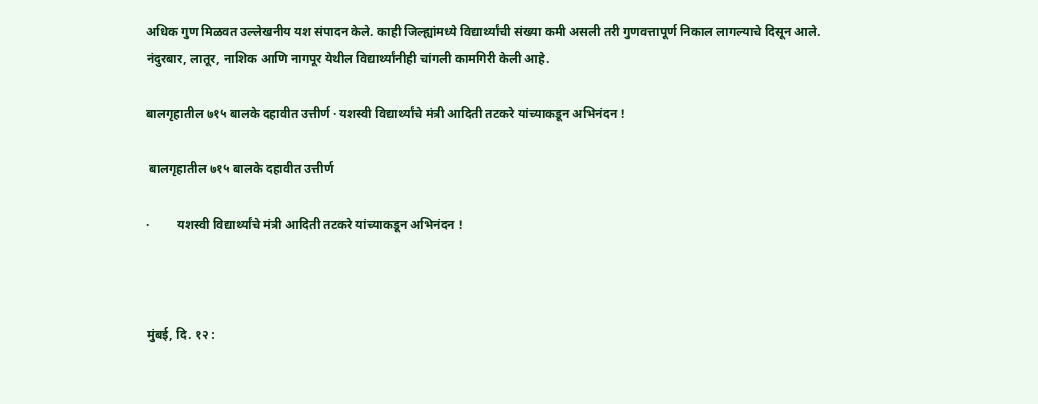अधिक गुण मिळवत उल्लेखनीय यश संपादन केले. काही जिल्ह्यांमध्ये विद्यार्थ्यांची संख्या कमी असली तरी गुणवत्तापूर्ण निकाल लागल्याचे दिसून आले. नंदुरबार, लातूर, नाशिक आणि नागपूर येथील विद्यार्थ्यांनीही चांगली कामगिरी केली आहे.

बालगृहातील ७१५ बालके दहावीत उत्तीर्ण · यशस्वी विद्यार्थ्यांचे मंत्री आदिती तटकरे यांच्याकडून अभिनंदन !

 बालगृहातील ७१५ बालके दहावीत उत्तीर्ण

·         यशस्वी विद्यार्थ्यांचे मंत्री आदिती तटकरे यांच्याकडून अभिनंदन !



मुंबई, दि. १२ :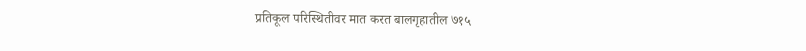प्रतिकूल परि‍स्थितीवर मात करत बालगृहातील ७१५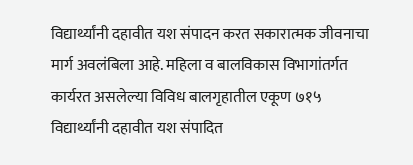विद्यार्थ्यांनी दहावीत यश संपादन करत सकारात्मक जीवनाचा मार्ग अवलंबिला आहे. महिला व बालविकास विभागांतर्गत कार्यरत असलेल्या विविध बालगृहातील एकूण ७१५ विद्यार्थ्यांनी दहावीत यश संपादित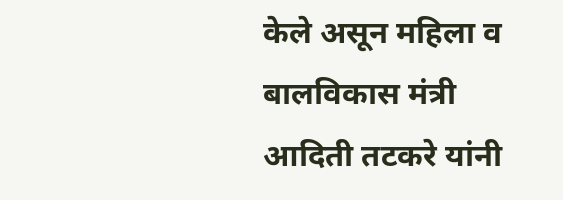केले असून महिला व बालविकास मंत्री आदिती तटकरे यांनी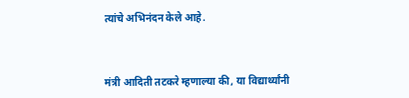त्यांचे अभिनंदन केले आहे.



मंत्री आदिती तटकरे म्हणाल्या की, या विद्यार्थ्यांनी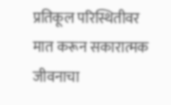प्रतिकूल परिस्थितीवर मात करून सकारात्मक जीवनाचा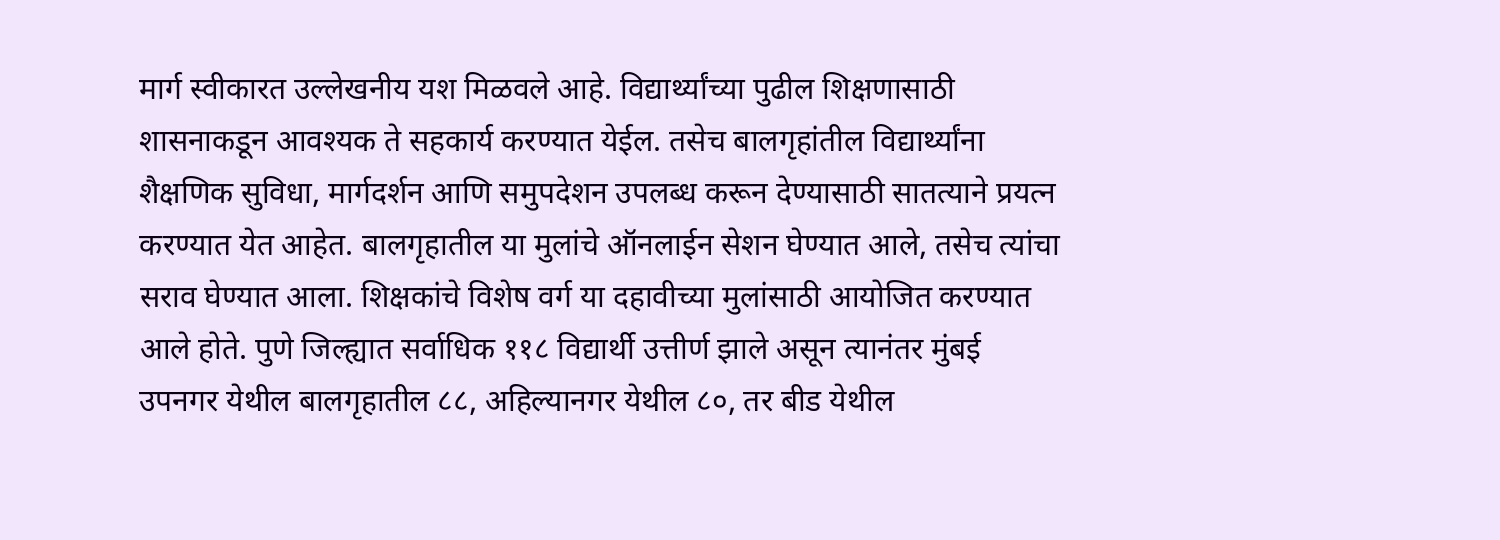मार्ग स्वीकारत उल्लेखनीय यश मिळवले आहे. विद्यार्थ्यांच्या पुढील शिक्षणासाठी शासनाकडून आवश्यक ते सहकार्य करण्यात येईल. तसेच बालगृहांतील विद्यार्थ्यांना शैक्षणिक सुविधा, मार्गदर्शन आणि समुपदेशन उपलब्ध करून देण्यासाठी सातत्याने प्रयत्न करण्यात येत आहेत. बालगृहातील या मुलांचे ऑनलाईन सेशन घेण्यात आले, तसेच त्यांचा सराव घेण्यात आला. शिक्षकांचे विशेष वर्ग या दहावीच्या मुलांसाठी आयोजित करण्यात आले होते. पुणे जिल्ह्यात सर्वाधिक ११८ विद्यार्थी उत्तीर्ण झाले असून त्यानंतर मुंबई उपनगर येथील बालगृहातील ८८, अहिल्यानगर येथील ८०, तर बीड येथील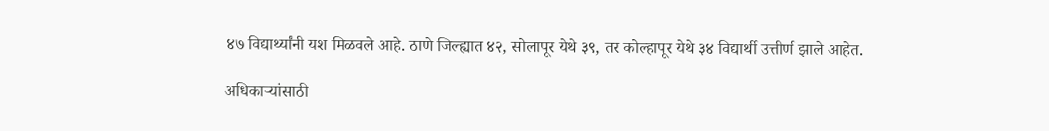४७ विद्यार्थ्यांनी यश मिळवले आहे. ठाणे जिल्ह्यात ४२, सोलापूर येथे ३९, तर कोल्हापूर येथे ३४ विद्यार्थी उत्तीर्ण झाले आहेत.

अधिकाऱ्यांसाठी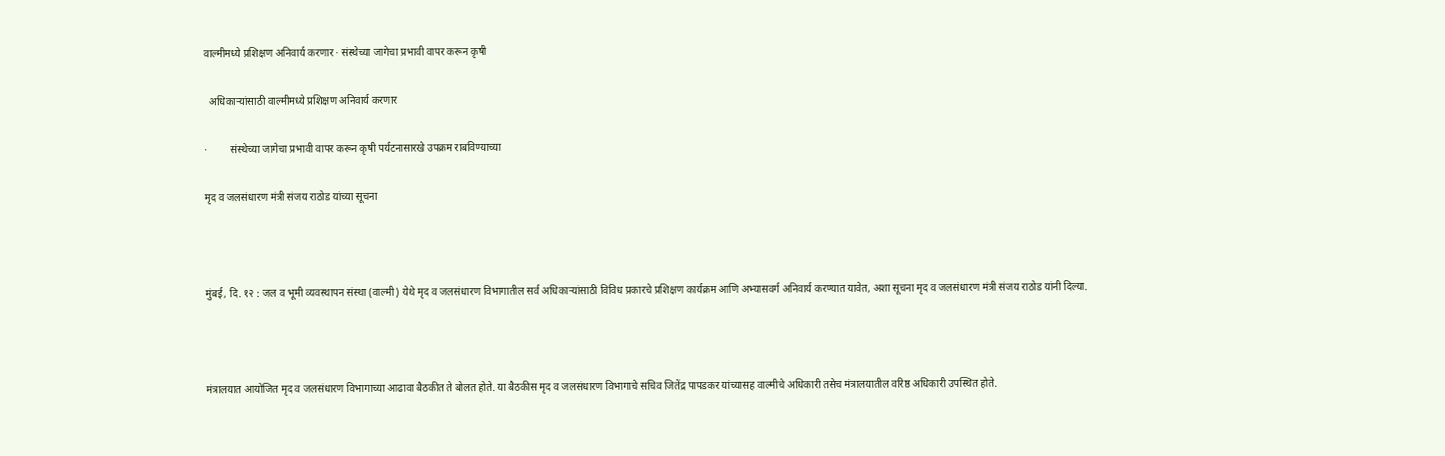वाल्मीमध्ये प्रशिक्षण अनिवार्य करणार · संस्थेच्या जागेचा प्रभावी वापर करून कृषी

  अधिकाऱ्यांसाठी वाल्मीमध्ये प्रशिक्षण अनिवार्य करणार

·         संस्थेच्या जागेचा प्रभावी वापर करून कृषी पर्यटनासारखे उपक्रम राबविण्याच्या

मृद व जलसंधारण मंत्री संजय राठोड यांच्या सूचना



मुंबई, दि. १२ : जल व भूमी व्यवस्थापन संस्था (वाल्मी) येथे मृद व जलसंधारण विभागातील सर्व अधिकाऱ्यांसाठी विविध प्रकारचे प्रशिक्षण कार्यक्रम आणि अभ्यासवर्ग अनिवार्य करण्यात यावेत, अशा सूचना मृद व जलसंधारण मंत्री संजय राठोड यांनी दिल्या.



मंत्रालयात आयोजित मृद व जलसंधारण विभागाच्या आढावा बैठकीत ते बोलत होते. या बैठकीस मृद व जलसंधारण विभागाचे सचिव जितेंद्र पापडकर यांच्यासह वाल्मीचे अधिकारी तसेच मंत्रालयातील वरिष्ठ अधिकारी उपस्थित होते.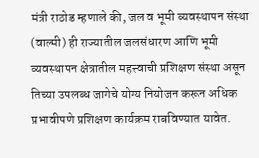मंत्री राठोड म्हणाले की, जल व भूमी व्यवस्थापन संस्था (वाल्मी) ही राज्यातील जलसंधारण आणि भूमी व्यवस्थापन क्षेत्रातील महत्त्वाची प्रशिक्षण संस्था असून तिच्या उपलब्ध जागेचे योग्य नियोजन करून अधिक प्रभावीपणे प्रशिक्षण कार्यक्रम राबविण्यात यावेत.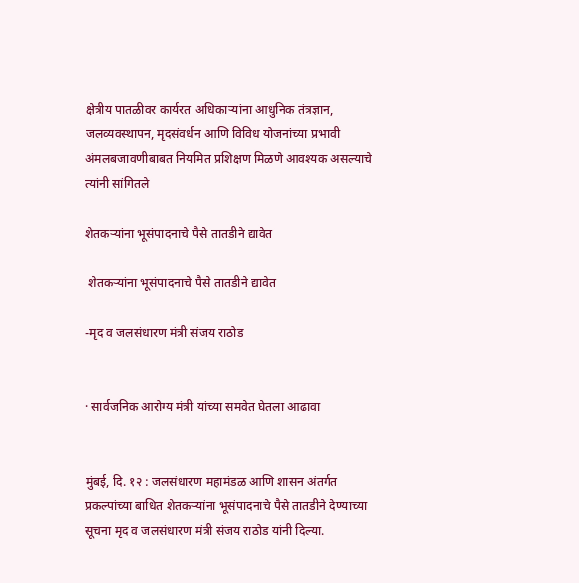क्षेत्रीय पातळीवर कार्यरत अधिकाऱ्यांना आधुनिक तंत्रज्ञान, जलव्यवस्थापन, मृदसंवर्धन आणि विविध योजनांच्या प्रभावी अंमलबजावणीबाबत नियमित प्रशिक्षण मिळणे आवश्यक असल्याचे त्यांनी सांगितले

शेतकऱ्यांना भूसंपादनाचे पैसे तातडीने द्यावेत

 शेतकऱ्यांना भूसंपादनाचे पैसे तातडीने द्यावेत

-मृद व जलसंधारण मंत्री संजय राठोड


· सार्वजनिक आरोग्य मंत्री यांच्या समवेत घेतला आढावा


मुंबई, दि. १२ : जलसंधारण महामंडळ आणि शासन अंतर्गत प्रकल्पांच्या बाधित शेतकऱ्यांना भूसंपादनाचे पैसे तातडीने देण्याच्या सूचना मृद व जलसंधारण मंत्री संजय राठोड यांनी दिल्या.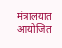मंत्रालयात आयोजित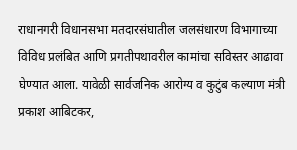राधानगरी विधानसभा मतदारसंघातील जलसंधारण विभागाच्या विविध प्रलंबित आणि प्रगतीपथावरील कामांचा सविस्तर आढावा घेण्यात आला. यावेळी सार्वजनिक आरोग्य व कुटुंब कल्याण मंत्री प्रकाश आबिटकर,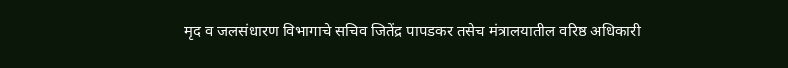मृद व जलसंधारण विभागाचे सचिव जितेंद्र पापडकर तसेच मंत्रालयातील वरिष्ठ अधिकारी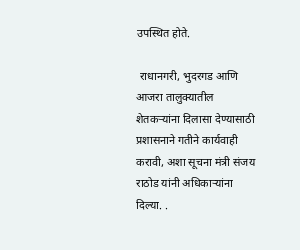उपस्थित होते.

 राधानगरी, भुदरगड आणि आजरा तालुक्यातील शेतकऱ्यांना दिलासा देण्यासाठी प्रशासनाने गतीने कार्यवाही करावी, अशा सूचना मंत्री संजय राठोड यांनी अधिकाऱ्यांना दिल्या. .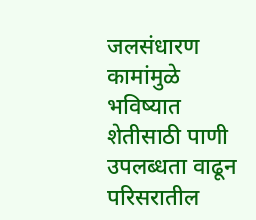जलसंधारण कामांमुळे भविष्यात शेतीसाठी पाणी उपलब्धता वाढून परिसरातील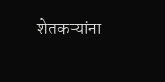शेतकऱ्यांना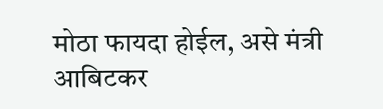मोठा फायदा होईल, असे मंत्री आबिटकर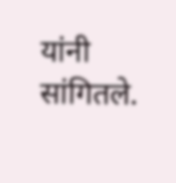यांनी सांगितले.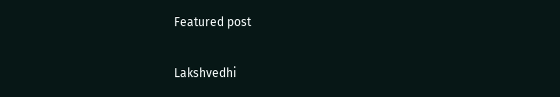Featured post

Lakshvedhi